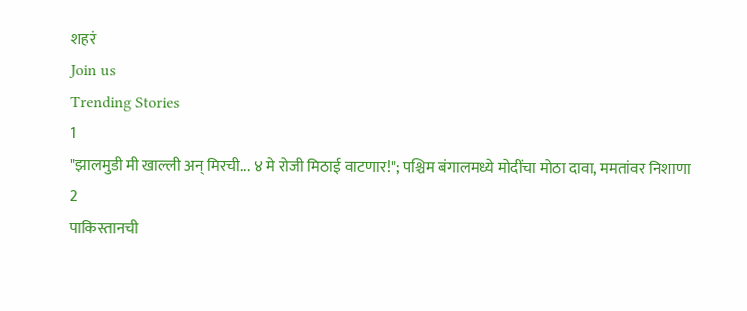शहरं
Join us
Trending Stories
1
"झालमुडी मी खाल्ली अन् मिरची... ४ मे रोजी मिठाई वाटणार!"; पश्चिम बंगालमध्ये मोदींचा मोठा दावा, ममतांवर निशाणा
2
पाकिस्तानची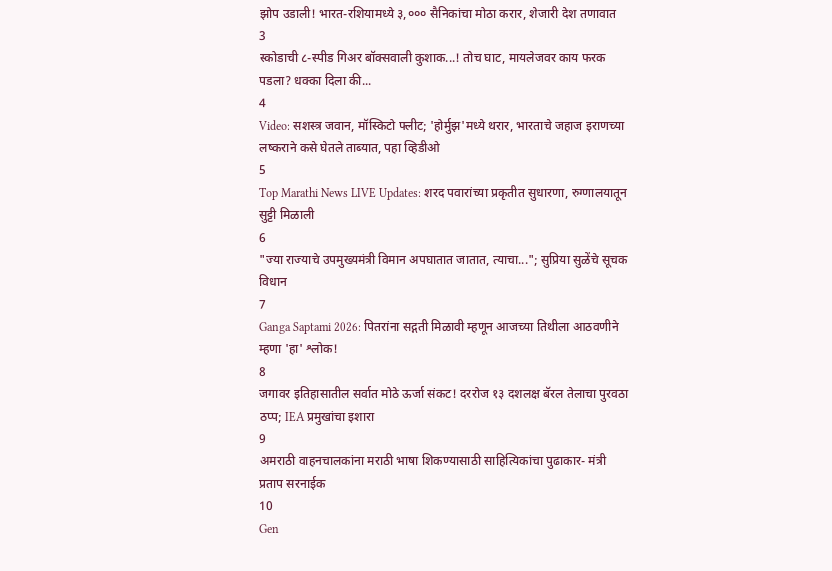झोप उडाली! भारत-रशियामध्ये ३,००० सैनिकांचा मोठा करार, शेजारी देश तणावात
3
स्कोडाची ८-स्पीड गिअर बॉक्सवाली कुशाक...! तोच घाट, मायलेजवर काय फरक पडला? धक्का दिला की...
4
Video: सशस्त्र जवान, मॉस्किटो फ्लीट; 'होर्मुझ'मध्ये थरार, भारताचे जहाज इराणच्या लष्कराने कसे घेतले ताब्यात, पहा व्हिडीओ
5
Top Marathi News LIVE Updates: शरद पवारांच्या प्रकृतीत सुधारणा, रुग्णालयातून सुट्टी मिळाली
6
"ज्या राज्याचे उपमुख्यमंत्री विमान अपघातात जातात, त्याचा..."; सुप्रिया सुळेंचे सूचक विधान
7
Ganga Saptami 2026: पितरांना सद्गती मिळावी म्हणून आजच्या तिथीला आठवणीने म्हणा 'हा' श्लोक!
8
जगावर इतिहासातील सर्वात मोठे ऊर्जा संकट! दररोज १३ दशलक्ष बॅरल तेलाचा पुरवठा ठप्प; IEA प्रमुखांचा इशारा
9
अमराठी वाहनचालकांना मराठी भाषा शिकण्यासाठी साहित्यिकांचा पुढाकार- मंत्री प्रताप सरनाईक
10
Gen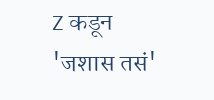Z कडून 'जशास तसं'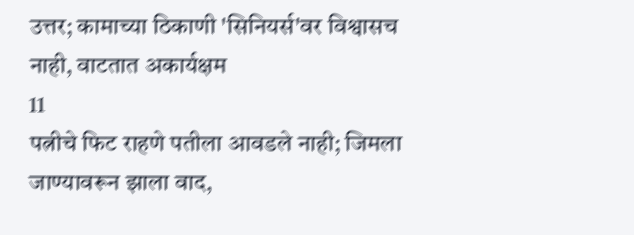उत्तर; कामाच्या ठिकाणी 'सिनियर्स'वर विश्वासच नाही, वाटतात अकार्यक्षम
11
पत्नीचे फिट राहणे पतीला आवडले नाही; जिमला जाण्यावरून झाला वाद,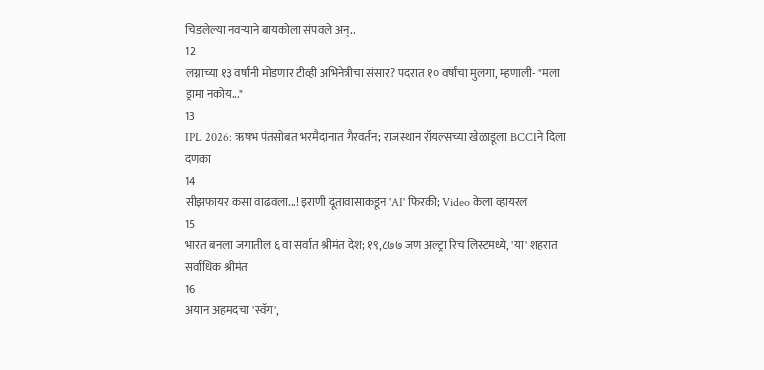चिडलेल्या नवऱ्याने बायकोला संपवले अन्..
12
लग्नाच्या १३ वर्षांनी मोडणार टीव्ही अभिनेत्रीचा संसार? पदरात १० वर्षांचा मुलगा, म्हणाली- "मला ड्रामा नकोय..."
13
IPL 2026: ऋषभ पंतसोबत भरमैदानात गैरवर्तन; राजस्थान रॉयल्सच्या खेळाडूला BCCIने दिला दणका
14
सीझफायर कसा वाढवला...! इराणी दूतावासाकडून 'AI' फिरकी; Video केला व्हायरल
15
भारत बनला जगातील ६ वा सर्वात श्रीमंत देश; १९,८७७ जण अल्ट्रा रिच लिस्टमध्ये, 'या' शहरात सर्वाधिक श्रीमंत
16
अयान अहमदचा 'स्वॅग',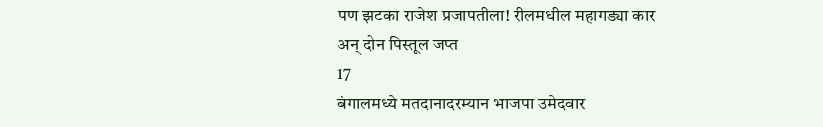पण झटका राजेश प्रजापतीला! रीलमधील महागड्या कार अन् दोन पिस्तूल जप्त
17
बंगालमध्ये मतदानादरम्यान भाजपा उमेदवार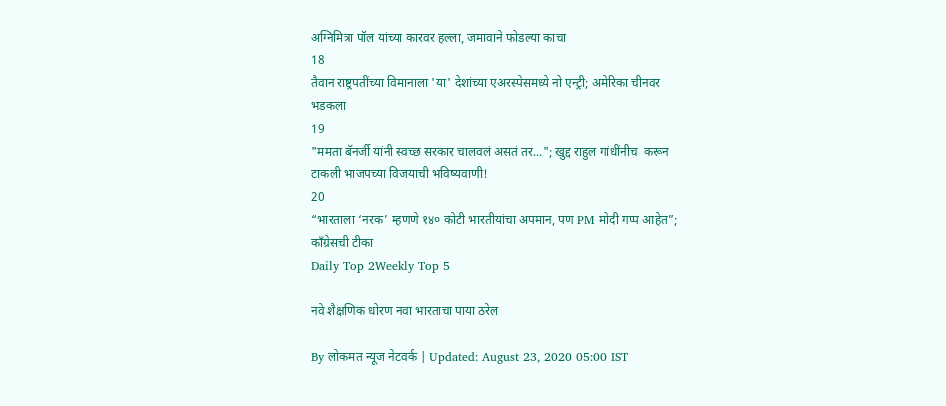अग्निमित्रा पॉल यांच्या कारवर हल्ला, जमावाने फोडल्या काचा
18
तैवान राष्ट्रपतींच्या विमानाला 'या' देशांच्या एअरस्पेसमध्ये नो एन्ट्री; अमेरिका चीनवर भडकला
19
"ममता बॅनर्जी यांनी स्वच्छ सरकार चालवलं असतं तर..."; खुद्द राहुल गांधींनीच  करून टाकली भाजपच्या विजयाची भविष्यवाणी!
20
“भारताला ‘नरक’ म्हणणे १४० कोटी भारतीयांचा अपमान, पण PM मोदी गप्प आहेत”; काँग्रेसची टीका
Daily Top 2Weekly Top 5

नवे शैक्षणिक धोरण नवा भारताचा पाया ठरेल

By लोकमत न्यूज नेटवर्क | Updated: August 23, 2020 05:00 IST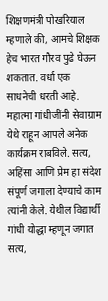शिक्षणमंत्री पोखरियाल म्हणाले की, आमचे शिक्षक हेच भारत गौरव पुढे घेऊन शकतात. वर्धा एक साधनेची धरती आहे. महात्मा गांधीजींनी सेवाग्राम येथे राहून आपले अनेक कार्यक्रम राबविले. सत्य, अहिंसा आणि प्रेम हा संदेश संपूर्ण जगाला देण्याचे काम त्यांनी केले. येथील विद्यार्थी गांधी योद्धा म्हणून जगात सत्य,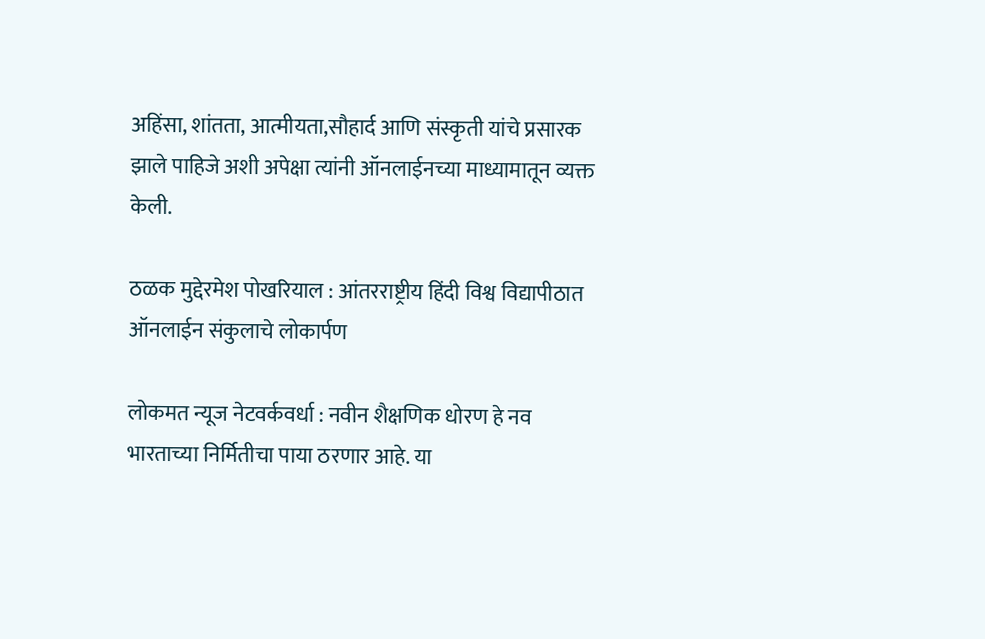अहिंसा, शांतता, आत्मीयता,सौहार्द आणि संस्कृती यांचे प्रसारक झाले पाहिजे अशी अपेक्षा त्यांनी ऑनलाईनच्या माध्यामातून व्यक्त केली.

ठळक मुद्देरमेश पोखरियाल : आंतरराष्ट्रीय हिंदी विश्व विद्यापीठात ऑनलाईन संकुलाचे लोकार्पण

लोकमत न्यूज नेटवर्कवर्धा : नवीन शैक्षणिक धोरण हे नव भारताच्या निर्मितीचा पाया ठरणार आहे. या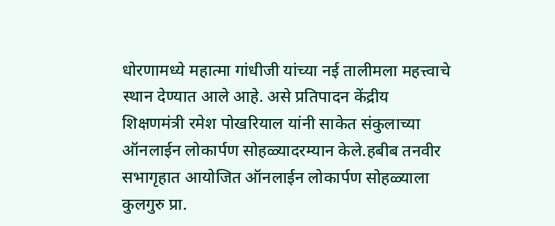धोरणामध्ये महात्मा गांधीजी यांच्या नई तालीमला महत्त्वाचे स्थान देण्यात आले आहे. असे प्रतिपादन केंद्रीय शिक्षणमंत्री रमेश पोखरियाल यांनी साकेत संकुलाच्या ऑनलाईन लोकार्पण सोहळ्यादरम्यान केले.हबीब तनवीर सभागृहात आयोजित ऑनलाईन लोकार्पण सोहळ्याला कुलगुरु प्रा.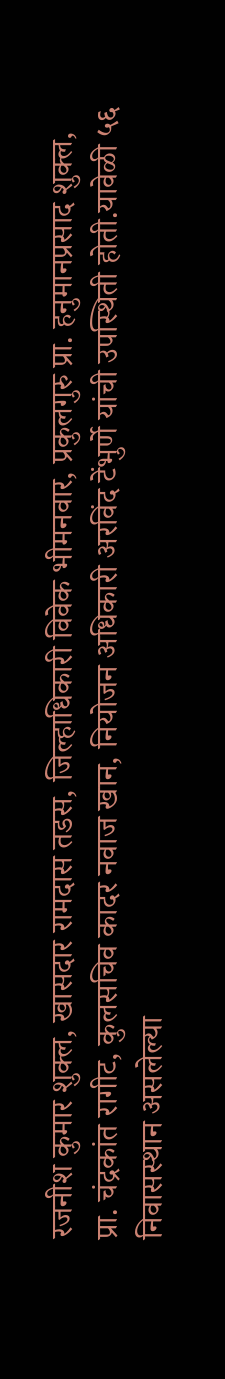रजनीश कुमार शुक्ल, खासदार रामदास तडस, जिल्हाधिकारी विवेक भीमनवार, प्रकुलगुरु प्रा. हनुमानप्रसाद शुक्ल, प्रा. चंद्रकांत रागीट, कुलसचिव कादर नवाज खान, नियोजन अधिकारी अरविंद टेंभुर्णे यांची उपस्थिती होती.यावेळी ५६ निवासस्थान असलेल्या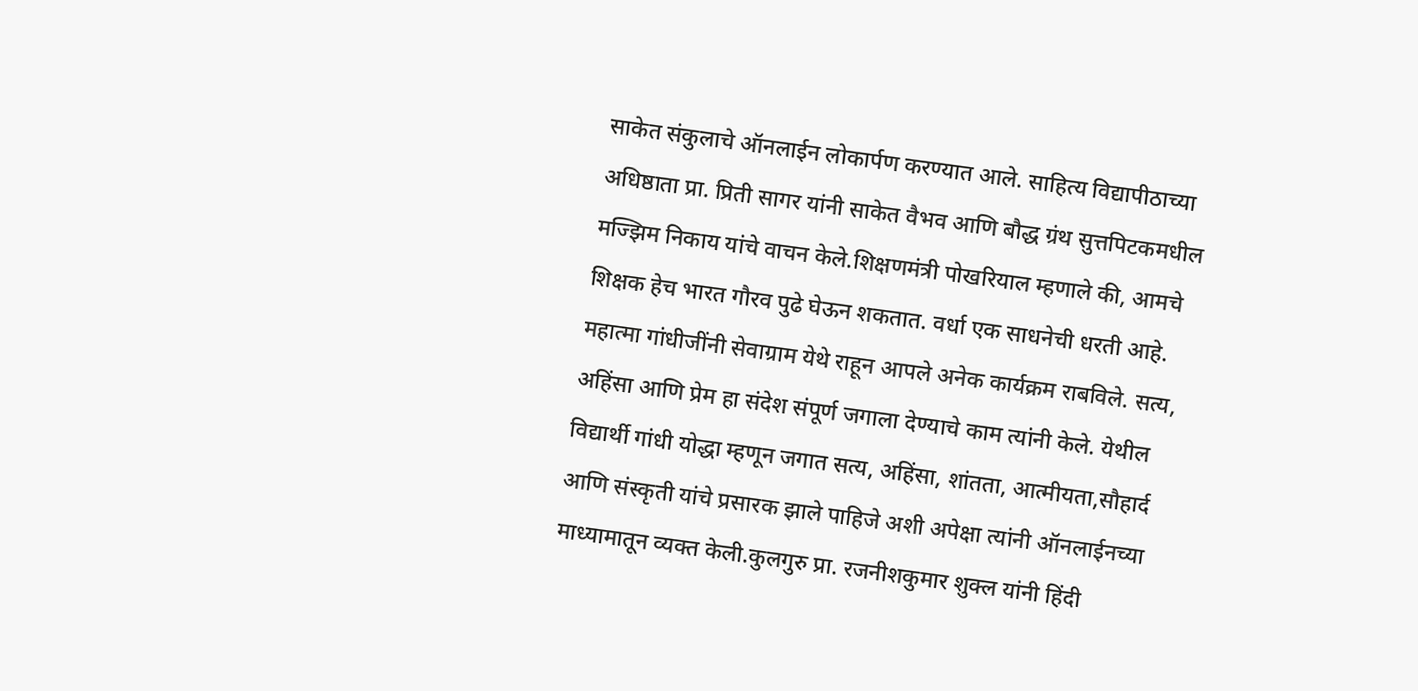साकेत संकुलाचे ऑनलाईन लोकार्पण करण्यात आले. साहित्य विद्यापीठाच्या अधिष्ठाता प्रा. प्रिती सागर यांनी साकेत वैभव आणि बौद्ध ग्रंथ सुत्तपिटकमधील मज्झिम निकाय यांचे वाचन केले.शिक्षणमंत्री पोखरियाल म्हणाले की, आमचे शिक्षक हेच भारत गौरव पुढे घेऊन शकतात. वर्धा एक साधनेची धरती आहे. महात्मा गांधीजींनी सेवाग्राम येथे राहून आपले अनेक कार्यक्रम राबविले. सत्य, अहिंसा आणि प्रेम हा संदेश संपूर्ण जगाला देण्याचे काम त्यांनी केले. येथील विद्यार्थी गांधी योद्धा म्हणून जगात सत्य, अहिंसा, शांतता, आत्मीयता,सौहार्द आणि संस्कृती यांचे प्रसारक झाले पाहिजे अशी अपेक्षा त्यांनी ऑनलाईनच्या माध्यामातून व्यक्त केली.कुलगुरु प्रा. रजनीशकुमार शुक्ल यांनी हिंदी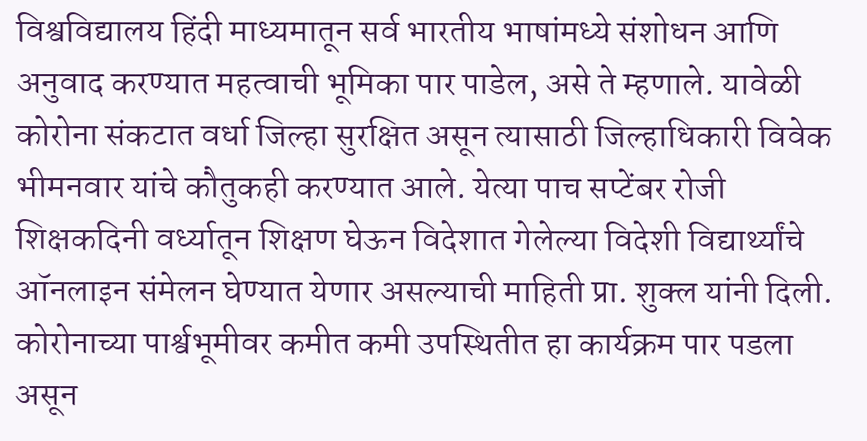विश्वविद्यालय हिंदी माध्यमातून सर्व भारतीय भाषांमध्ये संशोधन आणि अनुवाद करण्यात महत्वाची भूमिका पार पाडेल, असे ते म्हणाले. यावेळी कोरोना संकटात वर्धा जिल्हा सुरक्षित असून त्यासाठी जिल्हाधिकारी विवेक भीमनवार यांचे कौतुकही करण्यात आले. येत्या पाच सप्टेंबर रोजी शिक्षकदिनी वर्ध्यातून शिक्षण घेऊन विदेशात गेलेल्या विदेशी विद्यार्थ्यांचे ऑनलाइन संमेलन घेण्यात येणार असल्याची माहिती प्रा. शुक्ल यांनी दिली. कोरोनाच्या पार्श्वभूमीवर कमीत कमी उपस्थितीत हा कार्यक्रम पार पडला असून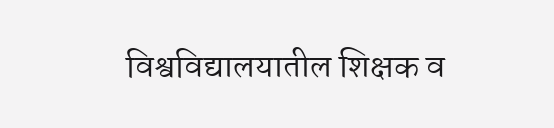विश्वविद्यालयातील शिक्षक व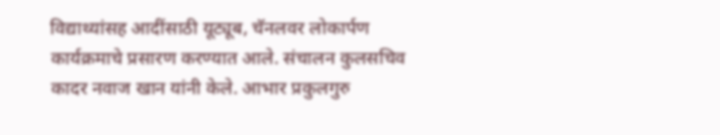विद्याथ्यांसह आदींसाठी यूट्यूब, चॅनलवर लोकार्पण कार्यक्रमाचे प्रसारण करण्यात आले. संचालन कुलसचिव कादर नवाज खान यांनी केले. आभार प्रकुलगुरु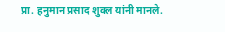प्रा. हनुमान प्रसाद शुक्ल यांनी मानले.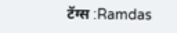टॅग्स :Ramdas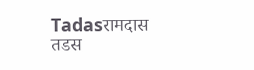Tadasरामदास तडस